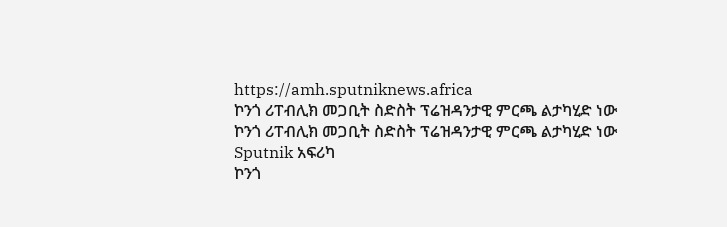https://amh.sputniknews.africa
ኮንጎ ሪፐብሊክ መጋቢት ስድስት ፕሬዝዳንታዊ ምርጫ ልታካሂድ ነው
ኮንጎ ሪፐብሊክ መጋቢት ስድስት ፕሬዝዳንታዊ ምርጫ ልታካሂድ ነው
Sputnik አፍሪካ
ኮንጎ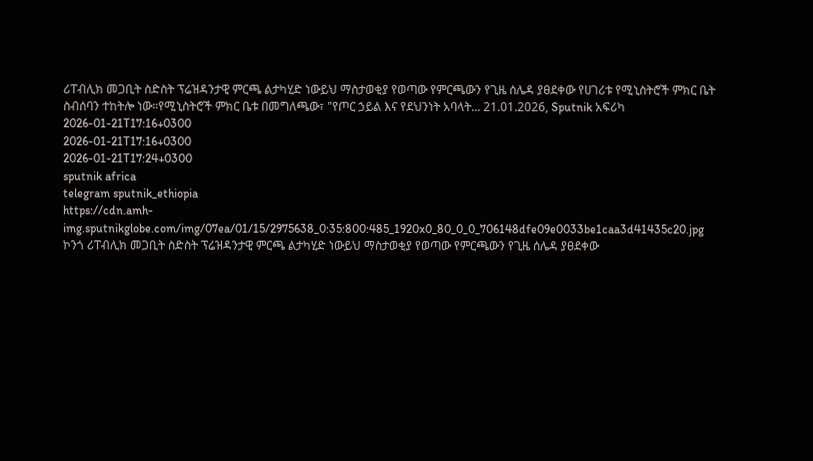ሪፐብሊክ መጋቢት ስድስት ፕሬዝዳንታዊ ምርጫ ልታካሂድ ነውይህ ማስታወቂያ የወጣው የምርጫውን የጊዜ ሰሌዳ ያፀደቀው የሀገሪቱ የሚኒስትሮች ምክር ቤት ስብሰባን ተከትሎ ነው።የሚኒስትሮች ምክር ቤቱ በመግለጫው፣ "የጦር ኃይል እና የደህንነት አባላት... 21.01.2026, Sputnik አፍሪካ
2026-01-21T17:16+0300
2026-01-21T17:16+0300
2026-01-21T17:24+0300
sputnik africa
telegram sputnik_ethiopia
https://cdn.amh-img.sputnikglobe.com/img/07ea/01/15/2975638_0:35:800:485_1920x0_80_0_0_706148dfe09e0033be1caa3d41435c20.jpg
ኮንጎ ሪፐብሊክ መጋቢት ስድስት ፕሬዝዳንታዊ ምርጫ ልታካሂድ ነውይህ ማስታወቂያ የወጣው የምርጫውን የጊዜ ሰሌዳ ያፀደቀው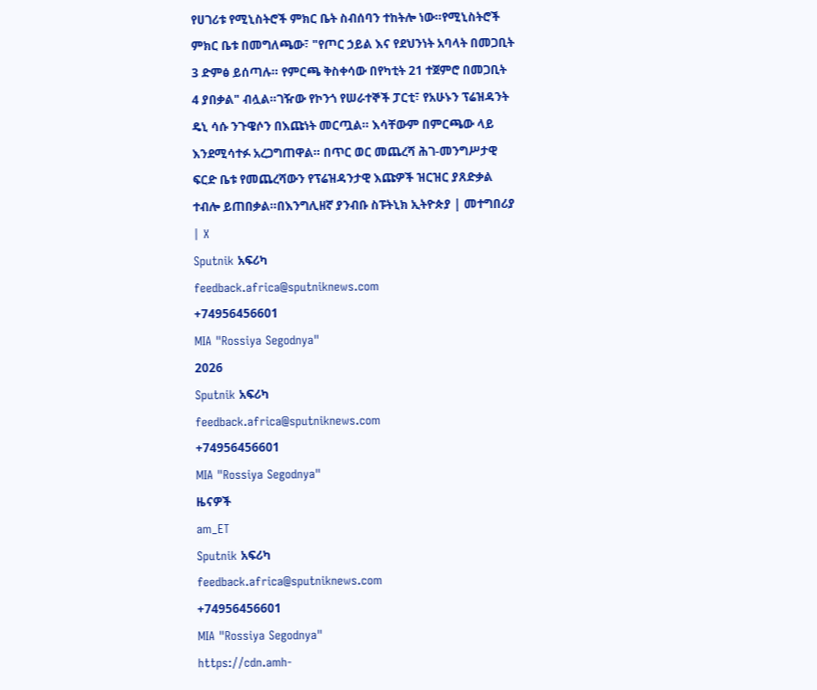የሀገሪቱ የሚኒስትሮች ምክር ቤት ስብሰባን ተከትሎ ነው።የሚኒስትሮች ምክር ቤቱ በመግለጫው፣ "የጦር ኃይል እና የደህንነት አባላት በመጋቢት 3 ድምፅ ይሰጣሉ። የምርጫ ቅስቀሳው በየካቲት 21 ተጀምሮ በመጋቢት 4 ያበቃል" ብሏል።ገዥው የኮንጎ የሠራተኞች ፓርቲ፣ የአሁኑን ፕሬዝዳንት ዴኒ ሳሱ ንጉዌሶን በእጩነት መርጧል። እሳቸውም በምርጫው ላይ እንደሚሳተፉ አረጋግጠዋል። በጥር ወር መጨረሻ ሕገ-መንግሥታዊ ፍርድ ቤቱ የመጨረሻውን የፕሬዝዳንታዊ እጩዎች ዝርዝር ያጸድቃል ተብሎ ይጠበቃል።በእንግሊዘኛ ያንብቡ ስፑትኒክ ኢትዮጵያ | መተግበሪያ | X
Sputnik አፍሪካ
feedback.africa@sputniknews.com
+74956456601
MIA "Rossiya Segodnya"
2026
Sputnik አፍሪካ
feedback.africa@sputniknews.com
+74956456601
MIA "Rossiya Segodnya"
ዜናዎች
am_ET
Sputnik አፍሪካ
feedback.africa@sputniknews.com
+74956456601
MIA "Rossiya Segodnya"
https://cdn.amh-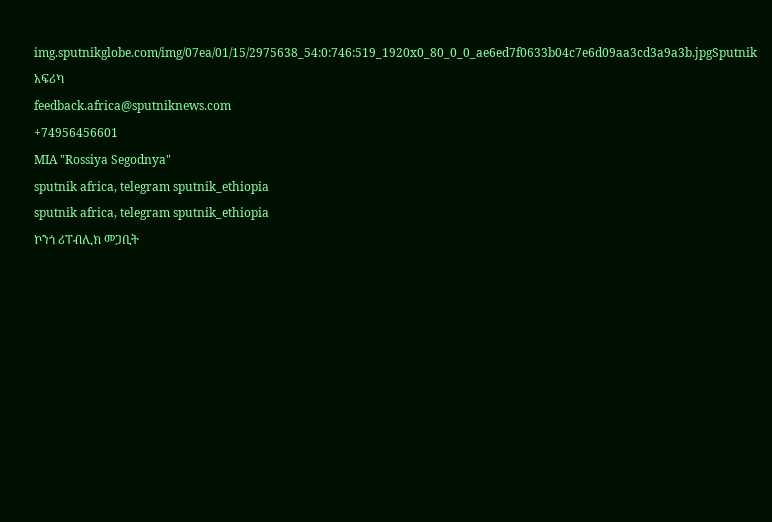img.sputnikglobe.com/img/07ea/01/15/2975638_54:0:746:519_1920x0_80_0_0_ae6ed7f0633b04c7e6d09aa3cd3a9a3b.jpgSputnik አፍሪካ
feedback.africa@sputniknews.com
+74956456601
MIA "Rossiya Segodnya"
sputnik africa, telegram sputnik_ethiopia
sputnik africa, telegram sputnik_ethiopia
ኮንጎ ሪፐብሊክ መጋቢት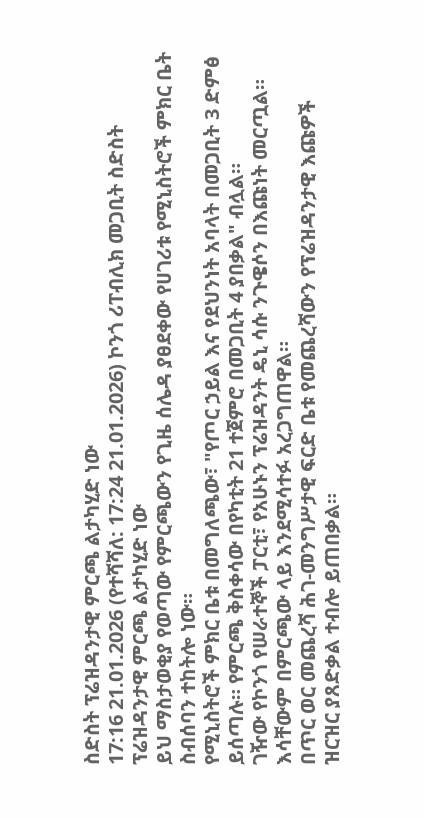ስድስት ፕሬዝዳንታዊ ምርጫ ልታካሂድ ነው
17:16 21.01.2026 (የተሻሻለ: 17:24 21.01.2026) ኮንጎ ሪፐብሊክ መጋቢት ስድስት ፕሬዝዳንታዊ ምርጫ ልታካሂድ ነው
ይህ ማስታወቂያ የወጣው የምርጫውን የጊዜ ሰሌዳ ያፀደቀው የሀገሪቱ የሚኒስትሮች ምክር ቤት ስብሰባን ተከትሎ ነው።
የሚኒስትሮች ምክር ቤቱ በመግለጫው፣ "የጦር ኃይል እና የደህንነት አባላት በመጋቢት 3 ድምፅ ይሰጣሉ። የምርጫ ቅስቀሳው በየካቲት 21 ተጀምሮ በመጋቢት 4 ያበቃል" ብሏል።
ገዥው የኮንጎ የሠራተኞች ፓርቲ፣ የአሁኑን ፕሬዝዳንት ዴኒ ሳሱ ንጉዌሶን በእጩነት መርጧል። እሳቸውም በምርጫው ላይ እንደሚሳተፉ አረጋግጠዋል።
በጥር ወር መጨረሻ ሕገ-መንግሥታዊ ፍርድ ቤቱ የመጨረሻውን የፕሬዝዳንታዊ እጩዎች ዝርዝር ያጸድቃል ተብሎ ይጠበቃል።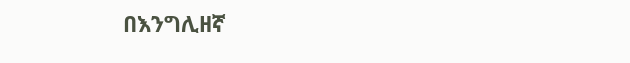በእንግሊዘኛ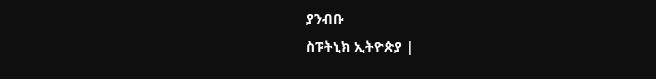ያንብቡ
ስፑትኒክ ኢትዮጵያ |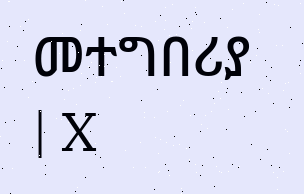መተግበሪያ | X